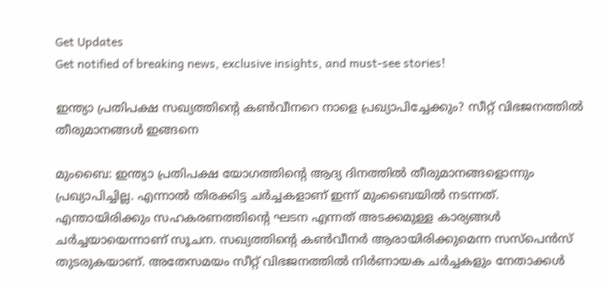Get Updates
Get notified of breaking news, exclusive insights, and must-see stories!

ഇന്ത്യാ പ്രതിപക്ഷ സഖ്യത്തിന്റെ കണ്‍വീനറെ നാളെ പ്രഖ്യാപിച്ചേക്കും? സീറ്റ് വിഭജനത്തില്‍ തീരുമാനങ്ങള്‍ ഇങ്ങനെ

മുംബൈ: ഇന്ത്യാ പ്രതിപക്ഷ യോഗത്തിന്റെ ആദ്യ ദിനത്തില്‍ തീരുമാനങ്ങളൊന്നും പ്രഖ്യാപിച്ചില്ല. എന്നാല്‍ തിരക്കിട്ട ചര്‍ച്ചകളാണ് ഇന്ന് മുംബൈയില്‍ നടന്നത്. എന്തായിരിക്കും സഹകരണത്തിന്റെ ഘടന എന്നത് അടക്കമുള്ള കാര്യങ്ങള്‍ ചര്‍ച്ചയായെന്നാണ് സൂചന. സഖ്യത്തിന്റെ കണ്‍വീനര്‍ ആരായിരിക്കുമെന്ന സസ്‌പെന്‍സ് തുടരുകയാണ്. അതേസമയം സീറ്റ് വിഭജനത്തില്‍ നിര്‍ണായക ചര്‍ച്ചകളും നേതാക്കള്‍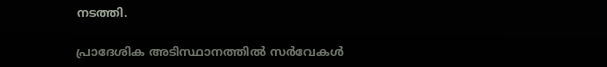നടത്തി.

പ്രാദേശിക അടിസ്ഥാനത്തില്‍ സര്‍വേകള്‍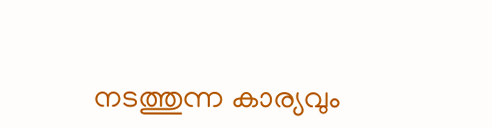നടത്തുന്ന കാര്യവും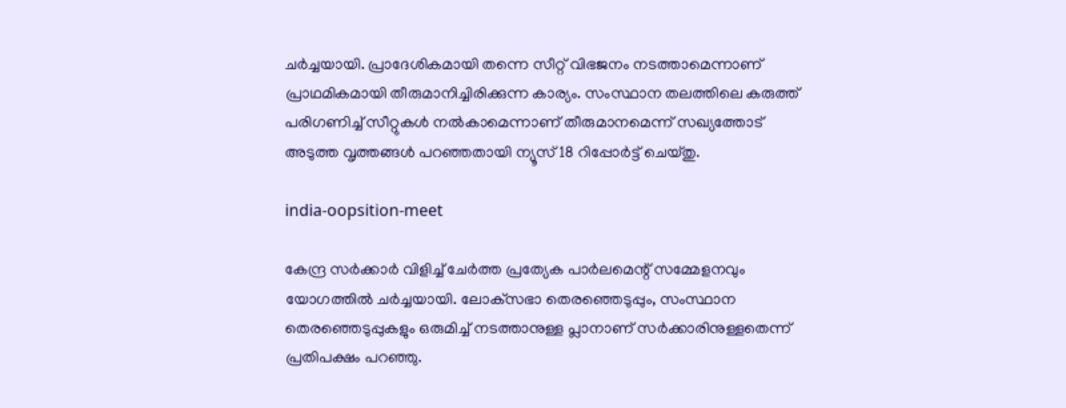ചര്‍ച്ചയായി. പ്രാദേശികമായി തന്നെ സീറ്റ് വിഭജനം നടത്താമെന്നാണ് പ്രാഥമികമായി തീരുമാനിച്ചിരിക്കുന്ന കാര്യം. സംസ്ഥാന തലത്തിലെ കരുത്ത് പരിഗണിച്ച് സീറ്റുകള്‍ നല്‍കാമെന്നാണ് തീരുമാനമെന്ന് സഖ്യത്തോട് അടുത്ത വൃത്തങ്ങള്‍ പറഞ്ഞതായി ന്യൂസ് 18 റിപ്പോര്‍ട്ട് ചെയ്തു.

india-oopsition-meet

കേന്ദ്ര സര്‍ക്കാര്‍ വിളിച്ച് ചേര്‍ത്ത പ്രത്യേക പാര്‍ലമെന്റ് സമ്മേളനവും യോഗത്തില്‍ ചര്‍ച്ചയായി. ലോക്‌സഭാ തെരഞ്ഞെടുപ്പും, സംസ്ഥാന തെരഞ്ഞെടുപ്പുകളും ഒരുമിച്ച് നടത്താനുള്ള പ്ലാനാണ് സര്‍ക്കാരിനുള്ളതെന്ന് പ്രതിപക്ഷം പറഞ്ഞു.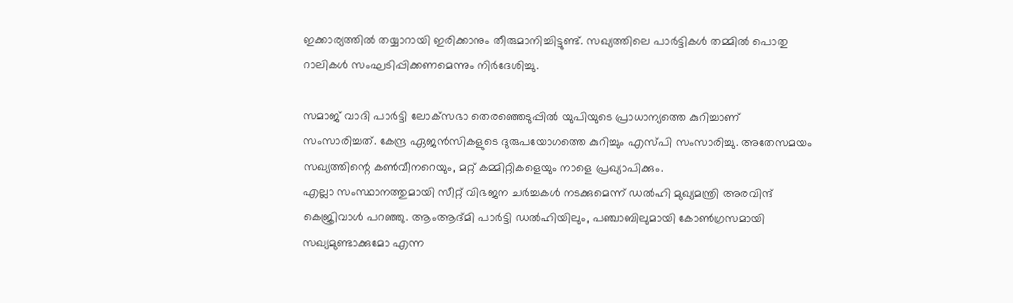ഇക്കാര്യത്തില്‍ തയ്യാറായി ഇരിക്കാനും തീരുമാനിച്ചിട്ടുണ്ട്. സഖ്യത്തിലെ പാര്‍ട്ടികള്‍ തമ്മില്‍ പൊതു റാലികള്‍ സംഘടിപ്പിക്കണമെന്നും നിര്‍ദേശിച്ചു.

സമാജ് വാദി പാര്‍ട്ടി ലോക്‌സഭാ തെരഞ്ഞെടുപ്പില്‍ യുപിയുടെ പ്രാധാന്യത്തെ കുറിച്ചാണ് സംസാരിച്ചത്. കേന്ദ്ര ഏജന്‍സികളുടെ ദുരുപയോഗത്തെ കുറിച്ചും എസ്പി സംസാരിച്ചു. അതേസമയം സഖ്യത്തിന്റെ കണ്‍വീനറെയും, മറ്റ് കമ്മിറ്റികളെയും നാളെ പ്രഖ്യാപിക്കും.
എല്ലാ സംസ്ഥാനത്തുമായി സീറ്റ് വിഭജന ചര്‍ച്ചകള്‍ നടക്കുമെന്ന് ഡല്‍ഹി മുഖ്യമന്ത്രി അരവിന്ദ് കെജ്രിവാള്‍ പറഞ്ഞു. ആംആദ്മി പാര്‍ട്ടി ഡല്‍ഹിയിലും, പഞ്ചാബിലുമായി കോണ്‍ഗ്രസമായി സഖ്യമുണ്ടാക്കുമോ എന്ന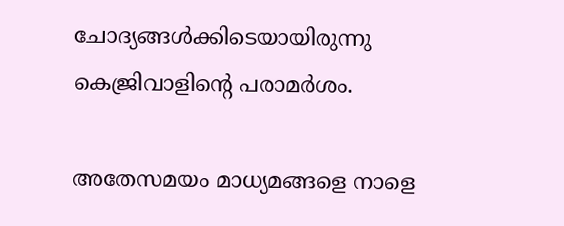ചോദ്യങ്ങള്‍ക്കിടെയായിരുന്നു കെജ്രിവാളിന്റെ പരാമര്‍ശം.

അതേസമയം മാധ്യമങ്ങളെ നാളെ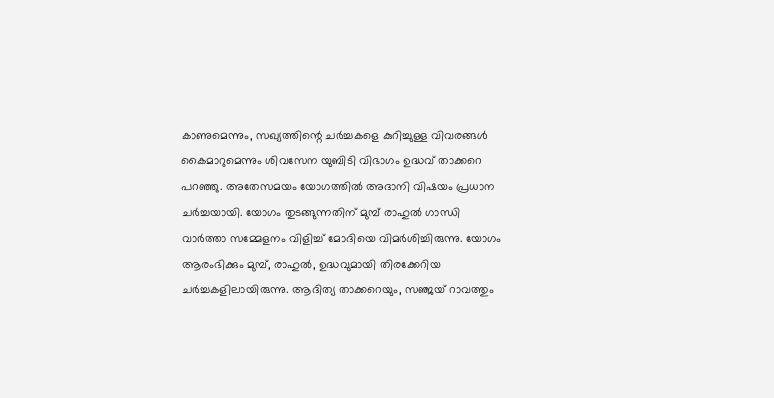കാണുമെന്നും, സഖ്യത്തിന്റെ ചര്‍ച്ചകളെ കുറിച്ചുള്ള വിവരങ്ങള്‍ കൈമാറുമെന്നും ശിവസേന യുബിടി വിഭാഗം ഉദ്ധവ് താക്കറെ പറഞ്ഞു. അതേസമയം യോഗത്തില്‍ അദാനി വിഷയം പ്രധാന ചര്‍ച്ചയായി. യോഗം തുടങ്ങുന്നതിന് മുമ്പ് രാഹുല്‍ ഗാന്ധി വാര്‍ത്താ സമ്മേളനം വിളിച്ച് മോദിയെ വിമര്‍ശിച്ചിരുന്നു. യോഗം ആരംഭിക്കും മുമ്പ്, രാഹുല്‍, ഉദ്ധവുമായി തിരക്കേറിയ ചര്‍ച്ചകളിലായിരുന്നു. ആദിത്യ താക്കറെയും, സഞ്ജയ് റാവത്തും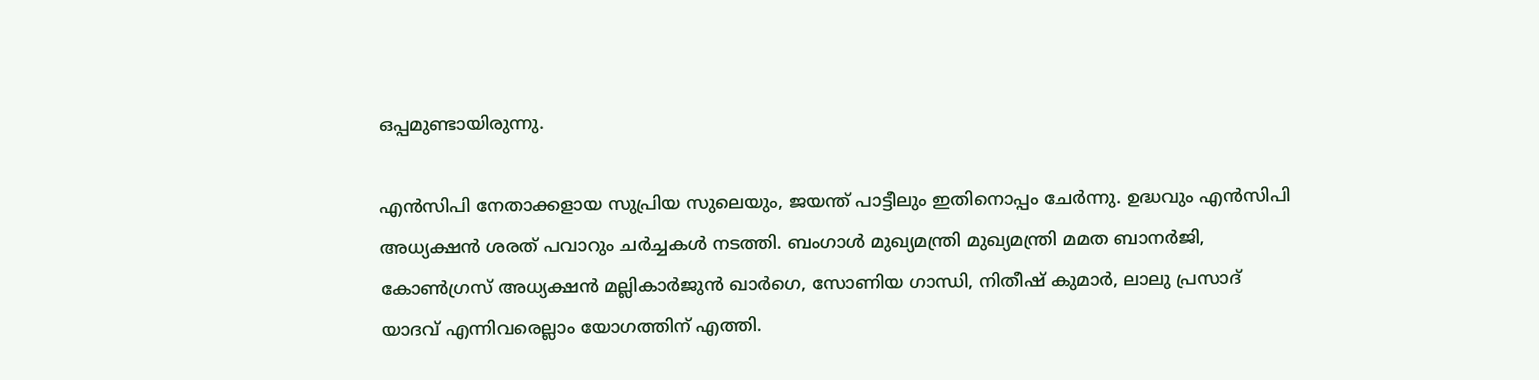ഒപ്പമുണ്ടായിരുന്നു.

എന്‍സിപി നേതാക്കളായ സുപ്രിയ സുലെയും, ജയന്ത് പാട്ടീലും ഇതിനൊപ്പം ചേര്‍ന്നു. ഉദ്ധവും എന്‍സിപി അധ്യക്ഷന്‍ ശരത് പവാറും ചര്‍ച്ചകള്‍ നടത്തി. ബംഗാള്‍ മുഖ്യമന്ത്രി മുഖ്യമന്ത്രി മമത ബാനര്‍ജി, കോണ്‍ഗ്രസ് അധ്യക്ഷന്‍ മല്ലികാര്‍ജുന്‍ ഖാര്‍ഗെ, സോണിയ ഗാന്ധി, നിതീഷ് കുമാര്‍, ലാലു പ്രസാദ് യാദവ് എന്നിവരെല്ലാം യോഗത്തിന് എത്തി.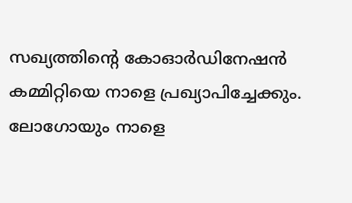സഖ്യത്തിന്റെ കോഓര്‍ഡിനേഷന്‍ കമ്മിറ്റിയെ നാളെ പ്രഖ്യാപിച്ചേക്കും. ലോഗോയും നാളെ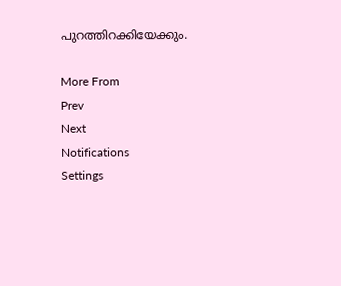പുറത്തിറക്കിയേക്കും.

More From
Prev
Next
Notifications
Settings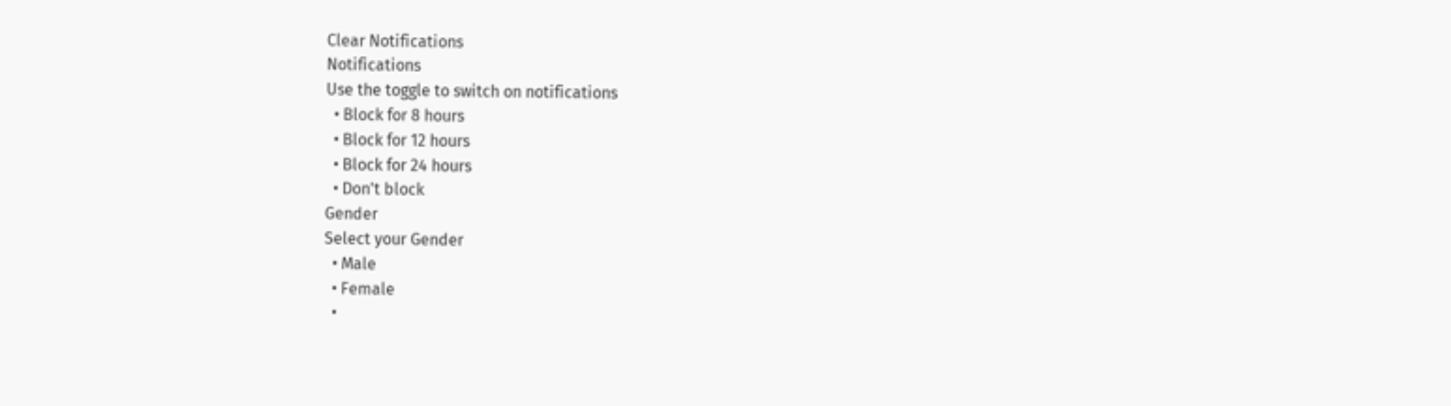Clear Notifications
Notifications
Use the toggle to switch on notifications
  • Block for 8 hours
  • Block for 12 hours
  • Block for 24 hours
  • Don't block
Gender
Select your Gender
  • Male
  • Female
  •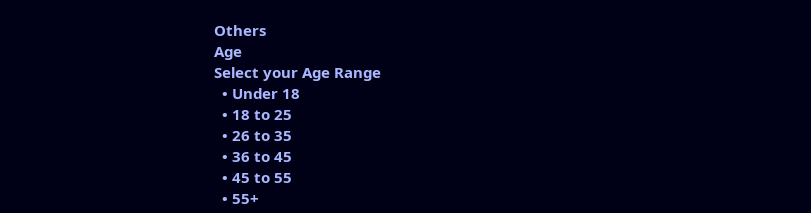Others
Age
Select your Age Range
  • Under 18
  • 18 to 25
  • 26 to 35
  • 36 to 45
  • 45 to 55
  • 55+